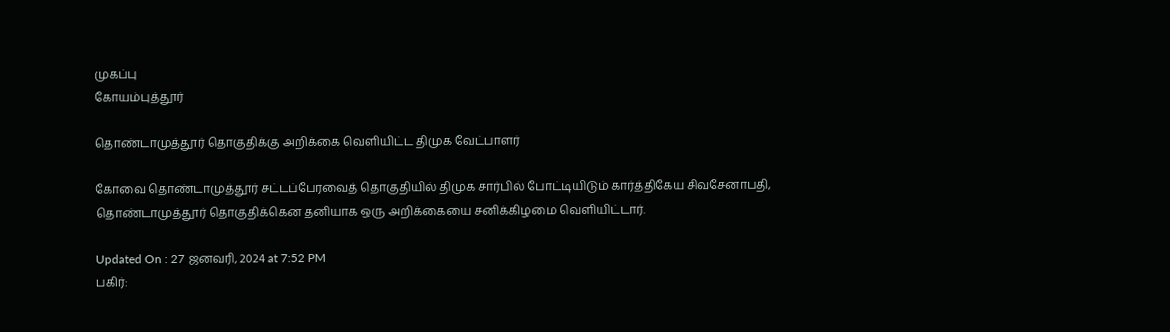முகப்பு
கோயம்புத்தூர்

தொண்டாமுத்தூர் தொகுதிக்கு அறிக்கை வெளியிட்ட திமுக வேட்பாளர்

கோவை தொண்டாமுத்தூர் சட்டப்பேரவைத் தொகுதியில் திமுக சார்பில் போட்டியிடும் கார்த்திகேய சிவசேனாபதி, தொண்டாமுத்தூர் தொகுதிக்கென தனியாக ஒரு அறிக்கையை சனிக்கிழமை வெளியிட்டார்.

Updated On : 27 ஜனவரி, 2024 at 7:52 PM
பகிர்: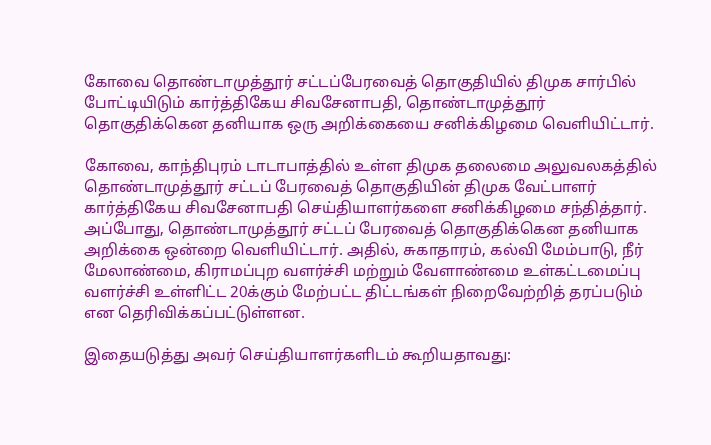கோவை தொண்டாமுத்தூர் சட்டப்பேரவைத் தொகுதியில் திமுக சார்பில் போட்டியிடும் கார்த்திகேய சிவசேனாபதி, தொண்டாமுத்தூர் தொகுதிக்கென தனியாக ஒரு அறிக்கையை சனிக்கிழமை வெளியிட்டார்.

கோவை, காந்திபுரம் டாடாபாத்தில் உள்ள திமுக தலைமை அலுவலகத்தில் தொண்டாமுத்தூர் சட்டப் பேரவைத் தொகுதியின் திமுக வேட்பாளர் கார்த்திகேய சிவசேனாபதி செய்தியாளர்களை சனிக்கிழமை சந்தித்தார். அப்போது, தொண்டாமுத்தூர் சட்டப் பேரவைத் தொகுதிக்கென தனியாக அறிக்கை ஒன்றை வெளியிட்டார். அதில், சுகாதாரம், கல்வி மேம்பாடு, நீர் மேலாண்மை, கிராமப்புற வளர்ச்சி மற்றும் வேளாண்மை உள்கட்டமைப்பு வளர்ச்சி உள்ளிட்ட 20க்கும் மேற்பட்ட திட்டங்கள் நிறைவேற்றித் தரப்படும் என தெரிவிக்கப்பட்டுள்ளன.

இதையடுத்து அவர் செய்தியாளர்களிடம் கூறியதாவது: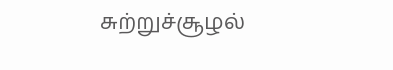சுற்றுச்சூழல்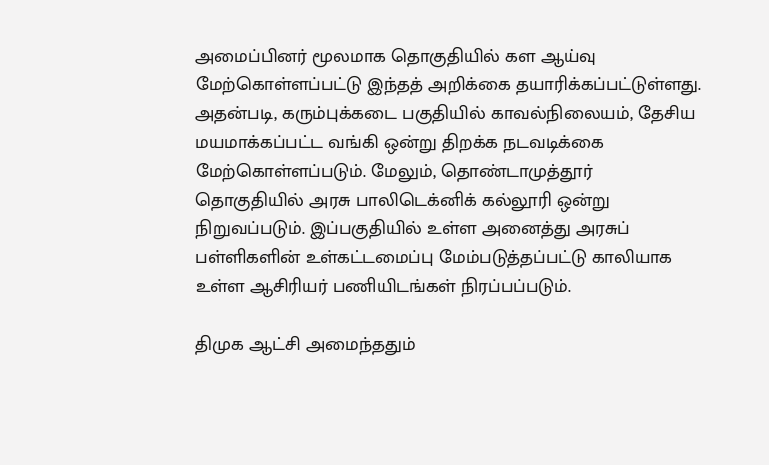அமைப்பினர் மூலமாக தொகுதியில் கள ஆய்வு மேற்கொள்ளப்பட்டு இந்தத் அறிக்கை தயாரிக்கப்பட்டுள்ளது. அதன்படி, கரும்புக்கடை பகுதியில் காவல்நிலையம், தேசிய மயமாக்கப்பட்ட வங்கி ஒன்று திறக்க நடவடிக்கை மேற்கொள்ளப்படும். மேலும், தொண்டாமுத்தூர் தொகுதியில் அரசு பாலிடெக்னிக் கல்லூரி ஒன்று நிறுவப்படும். இப்பகுதியில் உள்ள அனைத்து அரசுப் பள்ளிகளின் உள்கட்டமைப்பு மேம்படுத்தப்பட்டு காலியாக உள்ள ஆசிரியர் பணியிடங்கள் நிரப்பப்படும்.

திமுக ஆட்சி அமைந்ததும்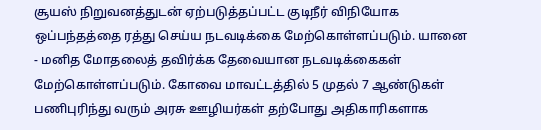சூயஸ் நிறுவனத்துடன் ஏற்படுத்தப்பட்ட குடிநீர் விநியோக ஒப்பந்தத்தை ரத்து செய்ய நடவடிக்கை மேற்கொள்ளப்படும். யானை - மனித மோதலைத் தவிர்க்க தேவையான நடவடிக்கைகள் மேற்கொள்ளப்படும். கோவை மாவட்டத்தில் 5 முதல் 7 ஆண்டுகள் பணிபுரிந்து வரும் அரசு ஊழியர்கள் தற்போது அதிகாரிகளாக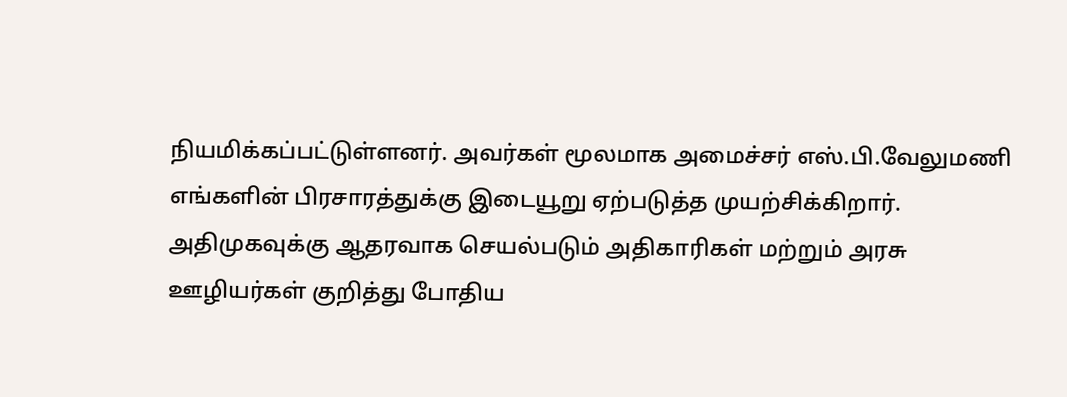நியமிக்கப்பட்டுள்ளனர். அவர்கள் மூலமாக அமைச்சர் எஸ்.பி.வேலுமணி எங்களின் பிரசாரத்துக்கு இடையூறு ஏற்படுத்த முயற்சிக்கிறார். அதிமுகவுக்கு ஆதரவாக செயல்படும் அதிகாரிகள் மற்றும் அரசு ஊழியர்கள் குறித்து போதிய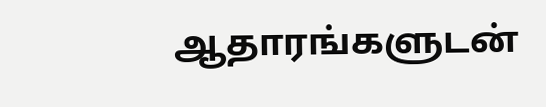ஆதாரங்களுடன்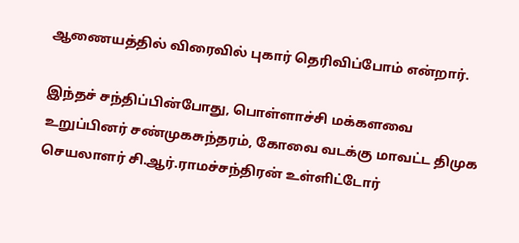ஆணையத்தில் விரைவில் புகார் தெரிவிப்போம் என்றார்.

இந்தச் சந்திப்பின்போது, பொள்ளாச்சி மக்களவை உறுப்பினர் சண்முகசுந்தரம், கோவை வடக்கு மாவட்ட திமுக செயலாளர் சி.ஆர்.ராமச்சந்திரன் உள்ளிட்டோர்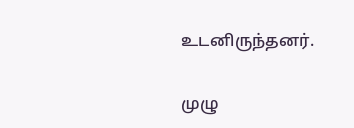உடனிருந்தனர்.

முழு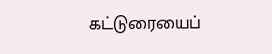கட்டுரையைப்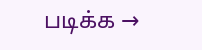படிக்க →